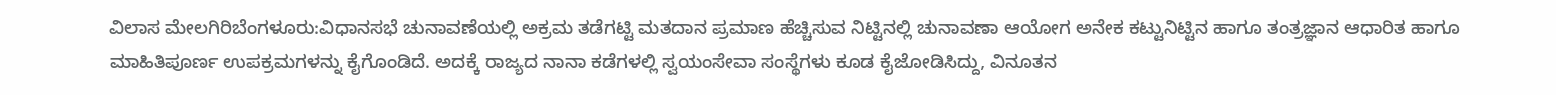ವಿಲಾಸ ಮೇಲಗಿರಿಬೆಂಗಳೂರು:ವಿಧಾನಸಭೆ ಚುನಾವಣೆಯಲ್ಲಿ ಅಕ್ರಮ ತಡೆಗಟ್ಟಿ ಮತದಾನ ಪ್ರಮಾಣ ಹೆಚ್ಚಿಸುವ ನಿಟ್ಟಿನಲ್ಲಿ ಚುನಾವಣಾ ಆಯೋಗ ಅನೇಕ ಕಟ್ಟುನಿಟ್ಟಿನ ಹಾಗೂ ತಂತ್ರಜ್ಞಾನ ಆಧಾರಿತ ಹಾಗೂ ಮಾಹಿತಿಪೂರ್ಣ ಉಪಕ್ರಮಗಳನ್ನು ಕೈಗೊಂಡಿದೆ. ಅದಕ್ಕೆ ರಾಜ್ಯದ ನಾನಾ ಕಡೆಗಳಲ್ಲಿ ಸ್ವಯಂಸೇವಾ ಸಂಸ್ಥೆಗಳು ಕೂಡ ಕೈಜೋಡಿಸಿದ್ದು, ವಿನೂತನ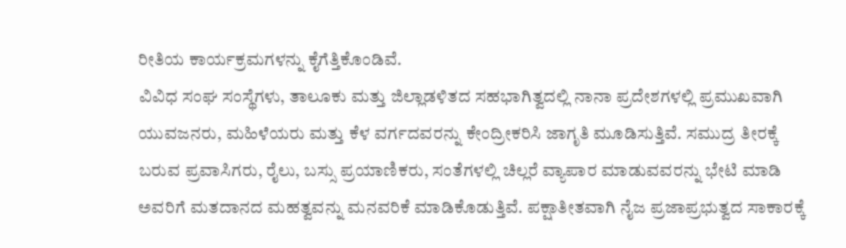ರೀತಿಯ ಕಾರ್ಯಕ್ರಮಗಳನ್ನು ಕೈಗೆತ್ತಿಕೊಂಡಿವೆ.
ವಿವಿಧ ಸಂಘ ಸಂಸ್ಥೆಗಳು, ತಾಲೂಕು ಮತ್ತು ಜಿಲ್ಲಾಡಳಿತದ ಸಹಭಾಗಿತ್ವದಲ್ಲಿ ನಾನಾ ಪ್ರದೇಶಗಳಲ್ಲಿ ಪ್ರಮುಖವಾಗಿ ಯುವಜನರು, ಮಹಿಳೆಯರು ಮತ್ತು ಕೆಳ ವರ್ಗದವರನ್ನು ಕೇಂದ್ರೀಕರಿಸಿ ಜಾಗೃತಿ ಮೂಡಿಸುತ್ತಿವೆ. ಸಮುದ್ರ ತೀರಕ್ಕೆ ಬರುವ ಪ್ರವಾಸಿಗರು, ರೈಲು, ಬಸ್ಸು ಪ್ರಯಾಣಿಕರು, ಸಂತೆಗಳಲ್ಲಿ ಚಿಲ್ಲರೆ ವ್ಯಾಪಾರ ಮಾಡುವವರನ್ನು ಭೇಟಿ ಮಾಡಿ ಅವರಿಗೆ ಮತದಾನದ ಮಹತ್ವವನ್ನು ಮನವರಿಕೆ ಮಾಡಿಕೊಡುತ್ತಿವೆ. ಪಕ್ಷಾತೀತವಾಗಿ ನೈಜ ಪ್ರಜಾಪ್ರಭುತ್ವದ ಸಾಕಾರಕ್ಕೆ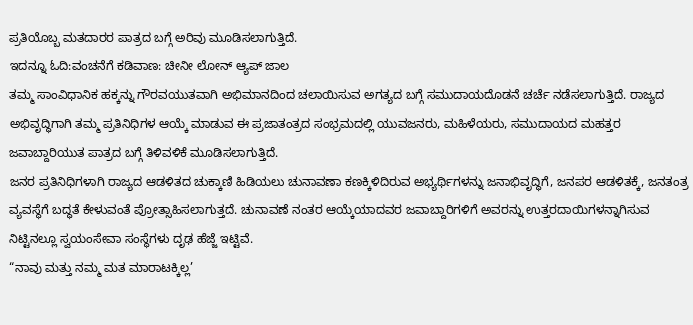ಪ್ರತಿಯೊಬ್ಬ ಮತದಾರರ ಪಾತ್ರದ ಬಗ್ಗೆ ಅರಿವು ಮೂಡಿಸಲಾಗುತ್ತಿದೆ.
ಇದನ್ನೂ ಓದಿ:ವಂಚನೆಗೆ ಕಡಿವಾಣ: ಚೀನೀ ಲೋನ್ ಆ್ಯಪ್ ಜಾಲ
ತಮ್ಮ ಸಾಂವಿಧಾನಿಕ ಹಕ್ಕನ್ನು ಗೌರವಯುತವಾಗಿ ಅಭಿಮಾನದಿಂದ ಚಲಾಯಿಸುವ ಅಗತ್ಯದ ಬಗ್ಗೆ ಸಮುದಾಯದೊಡನೆ ಚರ್ಚೆ ನಡೆಸಲಾಗುತ್ತಿದೆ. ರಾಜ್ಯದ ಅಭಿವೃದ್ಧಿಗಾಗಿ ತಮ್ಮ ಪ್ರತಿನಿಧಿಗಳ ಆಯ್ಕೆ ಮಾಡುವ ಈ ಪ್ರಜಾತಂತ್ರದ ಸಂಭ್ರಮದಲ್ಲಿ ಯುವಜನರು, ಮಹಿಳೆಯರು, ಸಮುದಾಯದ ಮಹತ್ತರ ಜವಾಬ್ದಾರಿಯುತ ಪಾತ್ರದ ಬಗ್ಗೆ ತಿಳಿವಳಿಕೆ ಮೂಡಿಸಲಾಗುತ್ತಿದೆ.
ಜನರ ಪ್ರತಿನಿಧಿಗಳಾಗಿ ರಾಜ್ಯದ ಆಡಳಿತದ ಚುಕ್ಕಾಣಿ ಹಿಡಿಯಲು ಚುನಾವಣಾ ಕಣಕ್ಕಿಳಿದಿರುವ ಅಭ್ಯರ್ಥಿಗಳನ್ನು ಜನಾಭಿವೃದ್ಧಿಗೆ, ಜನಪರ ಆಡಳಿತಕ್ಕೆ, ಜನತಂತ್ರ ವ್ಯವಸ್ಥೆಗೆ ಬದ್ಧತೆ ಕೇಳುವಂತೆ ಪ್ರೋತ್ಸಾಹಿಸಲಾಗುತ್ತದೆ. ಚುನಾವಣೆ ನಂತರ ಆಯ್ಕೆಯಾದವರ ಜವಾಬ್ದಾರಿಗಳಿಗೆ ಅವರನ್ನು ಉತ್ತರದಾಯಿಗಳನ್ನಾಗಿಸುವ ನಿಟ್ಟಿನಲ್ಲೂ ಸ್ವಯಂಸೇವಾ ಸಂಸ್ಥೆಗಳು ದೃಢ ಹೆಜ್ಜೆ ಇಟ್ಟಿವೆ.
“ನಾವು ಮತ್ತು ನಮ್ಮ ಮತ ಮಾರಾಟಕ್ಕಿಲ್ಲ’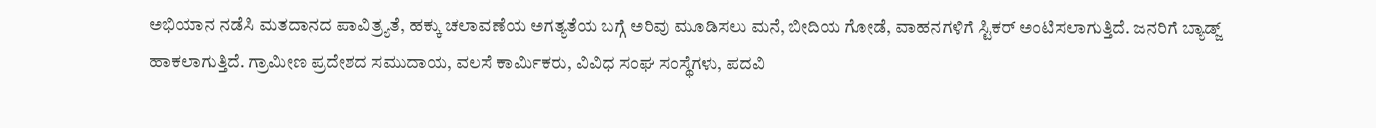ಅಭಿಯಾನ ನಡೆಸಿ ಮತದಾನದ ಪಾವಿತ್ರ್ಯತೆ, ಹಕ್ಕು ಚಲಾವಣೆಯ ಅಗತ್ಯತೆಯ ಬಗ್ಗೆ ಅರಿವು ಮೂಡಿಸಲು ಮನೆ, ಬೀದಿಯ ಗೋಡೆ, ವಾಹನಗಳಿಗೆ ಸ್ಟಿಕರ್ ಅಂಟಿಸಲಾಗುತ್ತಿದೆ. ಜನರಿಗೆ ಬ್ಯಾಡ್ಜ್ ಹಾಕಲಾಗುತ್ತಿದೆ. ಗ್ರಾಮೀಣ ಪ್ರದೇಶದ ಸಮುದಾಯ, ವಲಸೆ ಕಾರ್ಮಿಕರು, ವಿವಿಧ ಸಂಘ ಸಂಸ್ಥೆಗಳು, ಪದವಿ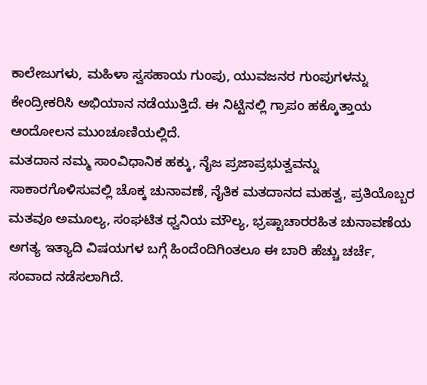ಕಾಲೇಜುಗಳು, ಮಹಿಳಾ ಸ್ವಸಹಾಯ ಗುಂಪು, ಯುವಜನರ ಗುಂಪುಗಳನ್ನು ಕೇಂದ್ರೀಕರಿಸಿ ಅಭಿಯಾನ ನಡೆಯುತ್ತಿದೆ. ಈ ನಿಟ್ಟಿನಲ್ಲಿ ಗ್ರಾಪಂ ಹಕ್ಕೊತ್ತಾಯ ಆಂದೋಲನ ಮುಂಚೂಣಿಯಲ್ಲಿದೆ.
ಮತದಾನ ನಮ್ಮ ಸಾಂವಿಧಾನಿಕ ಹಕ್ಕು, ನೈಜ ಪ್ರಜಾಪ್ರಭುತ್ವವನ್ನು ಸಾಕಾರಗೊಳಿಸುವಲ್ಲಿ ಚೊಕ್ಕ ಚುನಾವಣೆ, ನೈತಿಕ ಮತದಾನದ ಮಹತ್ವ, ಪ್ರತಿಯೊಬ್ಬರ ಮತವೂ ಅಮೂಲ್ಯ, ಸಂಘಟಿತ ಧ್ವನಿಯ ಮೌಲ್ಯ, ಭ್ರಷ್ಟಾಚಾರರಹಿತ ಚುನಾವಣೆಯ ಅಗತ್ಯ ಇತ್ಯಾದಿ ವಿಷಯಗಳ ಬಗ್ಗೆ ಹಿಂದೆಂದಿಗಿಂತಲೂ ಈ ಬಾರಿ ಹೆಚ್ಚು ಚರ್ಚೆ, ಸಂವಾದ ನಡೆಸಲಾಗಿದೆ.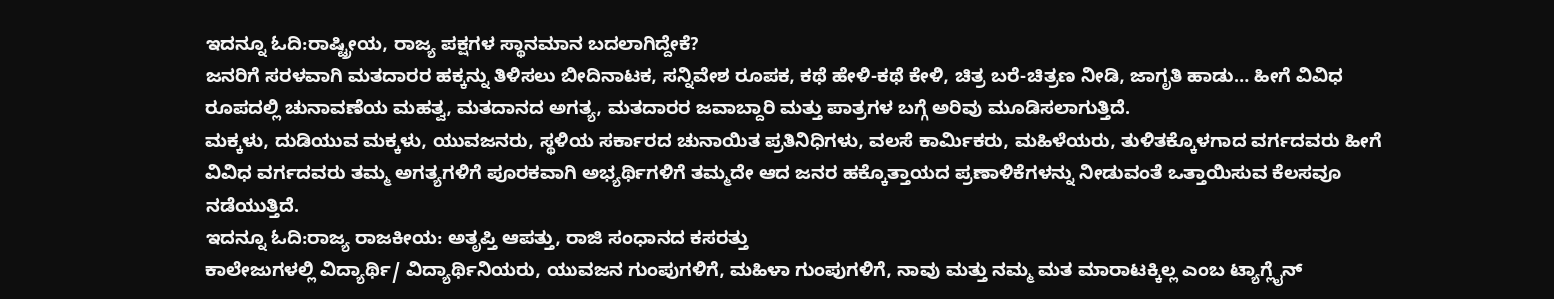ಇದನ್ನೂ ಓದಿ:ರಾಷ್ಟ್ರೀಯ, ರಾಜ್ಯ ಪಕ್ಷಗಳ ಸ್ಥಾನಮಾನ ಬದಲಾಗಿದ್ದೇಕೆ?
ಜನರಿಗೆ ಸರಳವಾಗಿ ಮತದಾರರ ಹಕ್ಕನ್ನು ತಿಳಿಸಲು ಬೀದಿನಾಟಕ, ಸನ್ನಿವೇಶ ರೂಪಕ, ಕಥೆ ಹೇಳಿ-ಕಥೆ ಕೇಳಿ, ಚಿತ್ರ ಬರೆ-ಚಿತ್ರಣ ನೀಡಿ, ಜಾಗೃತಿ ಹಾಡು… ಹೀಗೆ ವಿವಿಧ ರೂಪದಲ್ಲಿ ಚುನಾವಣೆಯ ಮಹತ್ವ, ಮತದಾನದ ಅಗತ್ಯ, ಮತದಾರರ ಜವಾಬ್ದಾರಿ ಮತ್ತು ಪಾತ್ರಗಳ ಬಗ್ಗೆ ಅರಿವು ಮೂಡಿಸಲಾಗುತ್ತಿದೆ.
ಮಕ್ಕಳು, ದುಡಿಯುವ ಮಕ್ಕಳು, ಯುವಜನರು, ಸ್ಥಳಿಯ ಸರ್ಕಾರದ ಚುನಾಯಿತ ಪ್ರತಿನಿಧಿಗಳು, ವಲಸೆ ಕಾರ್ಮಿಕರು, ಮಹಿಳೆಯರು, ತುಳಿತಕ್ಕೊಳಗಾದ ವರ್ಗದವರು ಹೀಗೆ ವಿವಿಧ ವರ್ಗದವರು ತಮ್ಮ ಅಗತ್ಯಗಳಿಗೆ ಪೂರಕವಾಗಿ ಅಭ್ಯರ್ಥಿಗಳಿಗೆ ತಮ್ಮದೇ ಆದ ಜನರ ಹಕ್ಕೊತ್ತಾಯದ ಪ್ರಣಾಳಿಕೆಗಳನ್ನು ನೀಡುವಂತೆ ಒತ್ತಾಯಿಸುವ ಕೆಲಸವೂ ನಡೆಯುತ್ತಿದೆ.
ಇದನ್ನೂ ಓದಿ:ರಾಜ್ಯ ರಾಜಕೀಯ: ಅತೃಪ್ತಿ ಆಪತ್ತು, ರಾಜಿ ಸಂಧಾನದ ಕಸರತ್ತು
ಕಾಲೇಜುಗಳಲ್ಲಿ ವಿದ್ಯಾರ್ಥಿ/ ವಿದ್ಯಾರ್ಥಿನಿಯರು, ಯುವಜನ ಗುಂಪುಗಳಿಗೆ, ಮಹಿಳಾ ಗುಂಪುಗಳಿಗೆ, ನಾವು ಮತ್ತು ನಮ್ಮ ಮತ ಮಾರಾಟಕ್ಕಿಲ್ಲ ಎಂಬ ಟ್ಯಾಗ್ಲೈನ್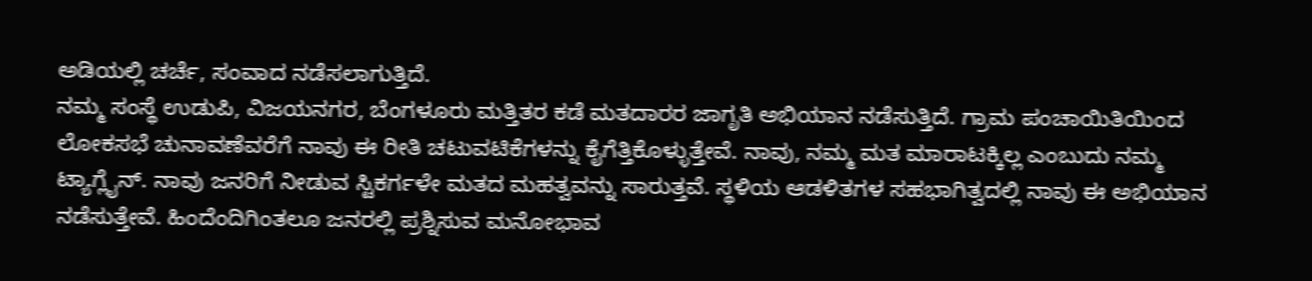ಅಡಿಯಲ್ಲಿ ಚರ್ಚೆ, ಸಂವಾದ ನಡೆಸಲಾಗುತ್ತಿದೆ.
ನಮ್ಮ ಸಂಸ್ಥೆ ಉಡುಪಿ, ವಿಜಯನಗರ, ಬೆಂಗಳೂರು ಮತ್ತಿತರ ಕಡೆ ಮತದಾರರ ಜಾಗೃತಿ ಅಭಿಯಾನ ನಡೆಸುತ್ತಿದೆ. ಗ್ರಾಮ ಪಂಚಾಯಿತಿಯಿಂದ ಲೋಕಸಭೆ ಚುನಾವಣೆವರೆಗೆ ನಾವು ಈ ರೀತಿ ಚಟುವಟಿಕೆಗಳನ್ನು ಕೈಗೆತ್ತಿಕೊಳ್ಳುತ್ತೇವೆ. ನಾವು, ನಮ್ಮ ಮತ ಮಾರಾಟಕ್ಕಿಲ್ಲ ಎಂಬುದು ನಮ್ಮ ಟ್ಯಾಗ್ಲೈನ್. ನಾವು ಜನರಿಗೆ ನೀಡುವ ಸ್ಟಿಕರ್ಗಳೇ ಮತದ ಮಹತ್ವವನ್ನು ಸಾರುತ್ತವೆ. ಸ್ಥಳಿಯ ಆಡಳಿತಗಳ ಸಹಭಾಗಿತ್ವದಲ್ಲಿ ನಾವು ಈ ಅಭಿಯಾನ ನಡೆಸುತ್ತೇವೆ. ಹಿಂದೆಂದಿಗಿಂತಲೂ ಜನರಲ್ಲಿ ಪ್ರಶ್ನಿಸುವ ಮನೋಭಾವ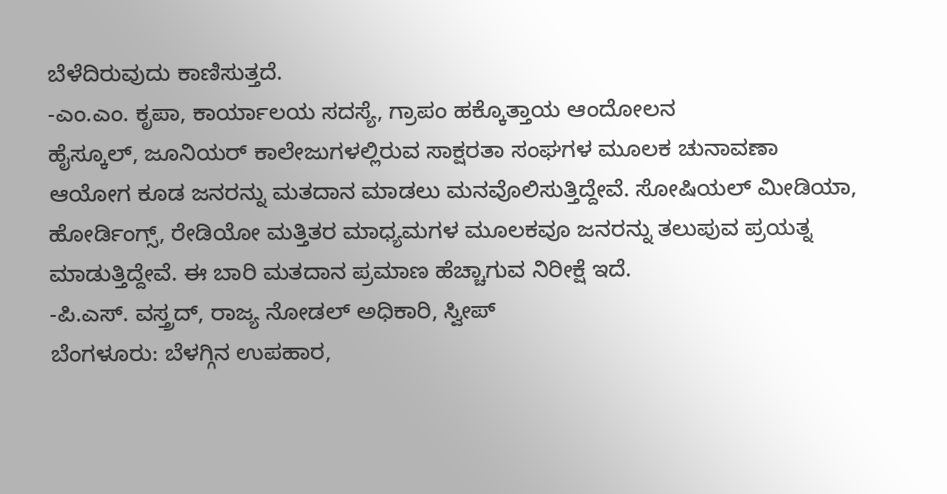ಬೆಳೆದಿರುವುದು ಕಾಣಿಸುತ್ತದೆ.
-ಎಂ.ಎಂ. ಕೃಪಾ, ಕಾರ್ಯಾಲಯ ಸದಸ್ಯೆ, ಗ್ರಾಪಂ ಹಕ್ಕೊತ್ತಾಯ ಆಂದೋಲನ
ಹೈಸ್ಕೂಲ್, ಜೂನಿಯರ್ ಕಾಲೇಜುಗಳಲ್ಲಿರುವ ಸಾಕ್ಷರತಾ ಸಂಘಗಳ ಮೂಲಕ ಚುನಾವಣಾ ಆಯೋಗ ಕೂಡ ಜನರನ್ನು ಮತದಾನ ಮಾಡಲು ಮನವೊಲಿಸುತ್ತಿದ್ದೇವೆ. ಸೋಷಿಯಲ್ ಮೀಡಿಯಾ, ಹೋರ್ಡಿಂಗ್ಸ್, ರೇಡಿಯೋ ಮತ್ತಿತರ ಮಾಧ್ಯಮಗಳ ಮೂಲಕವೂ ಜನರನ್ನು ತಲುಪುವ ಪ್ರಯತ್ನ ಮಾಡುತ್ತಿದ್ದೇವೆ. ಈ ಬಾರಿ ಮತದಾನ ಪ್ರಮಾಣ ಹೆಚ್ಚಾಗುವ ನಿರೀಕ್ಷೆ ಇದೆ.
-ಪಿ.ಎಸ್. ವಸ್ತ್ರದ್, ರಾಜ್ಯ ನೋಡಲ್ ಅಧಿಕಾರಿ, ಸ್ವೀಪ್
ಬೆಂಗಳೂರು: ಬೆಳಗ್ಗಿನ ಉಪಹಾರ,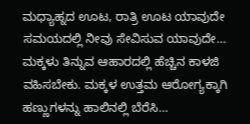ಮಧ್ಯಾಹ್ನದ ಊಟ, ರಾತ್ರಿ ಊಟ ಯಾವುದೇ ಸಮಯದಲ್ಲಿ ನೀವು ಸೇವಿಸುವ ಯಾವುದೇ…
ಮಕ್ಕಳು ತಿನ್ನುವ ಆಹಾರದಲ್ಲಿ ಹೆಚ್ಚಿನ ಕಾಳಜಿ ವಹಿಸಬೇಕು. ಮಕ್ಕಳ ಉತ್ತಮ ಆರೋಗ್ಯಕ್ಕಾಗಿ ಹಣ್ಣುಗಳನ್ನು ಹಾಲಿನಲ್ಲಿ ಬೆರೆಸಿ…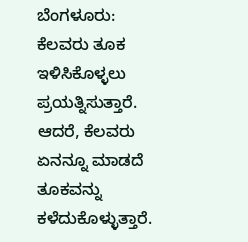ಬೆಂಗಳೂರು: ಕೆಲವರು ತೂಕ ಇಳಿಸಿಕೊಳ್ಳಲು ಪ್ರಯತ್ನಿಸುತ್ತಾರೆ. ಆದರೆ, ಕೆಲವರು ಏನನ್ನೂ ಮಾಡದೆ ತೂಕವನ್ನು ಕಳೆದುಕೊಳ್ಳುತ್ತಾರೆ.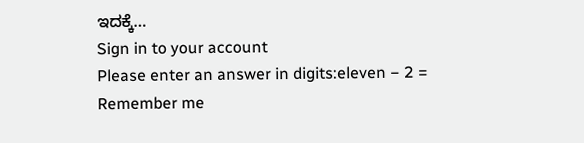ಇದಕ್ಕೆ…
Sign in to your account
Please enter an answer in digits:eleven − 2 =
Remember me